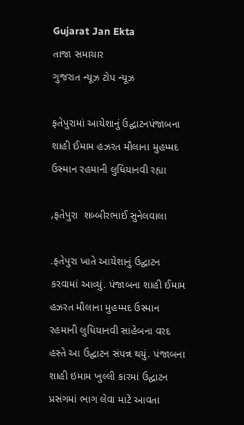Gujarat Jan Ekta
તાજા સમાચાર
ગુજરાત ન્યૂઝ ટોપ ન્યૂઝ

ફતેપુરામાં આયેશાનું ઉદ્ઘાટનપંજાબના શાહી ઈમામ હઝરત મૌલાના મુહમ્મદ ઉસ્માન રહમાની લુધિયાનવી રહ્યા

,ફતેપુરા  શબ્બીરભાઈ સુનેલવાલા

.ફતેપુરા ખાતે આયેશાનું ઉદ્ઘાટન કરવામાં આવ્યું. પંજાબના શાહી ઈમામ હઝરત મૌલાના મુહમ્મદ ઉસ્માન રહમાની લુધિયાનવી સાહેબના વરદ હસ્તે આ ઉદ્ઘાટન સંપન્ન થયું. પંજાબના શાહી ઇમામ ખુલ્લી કારમાં ઉદ્ઘાટન પ્રસંગમાં ભાગ લેવા માટે આવતા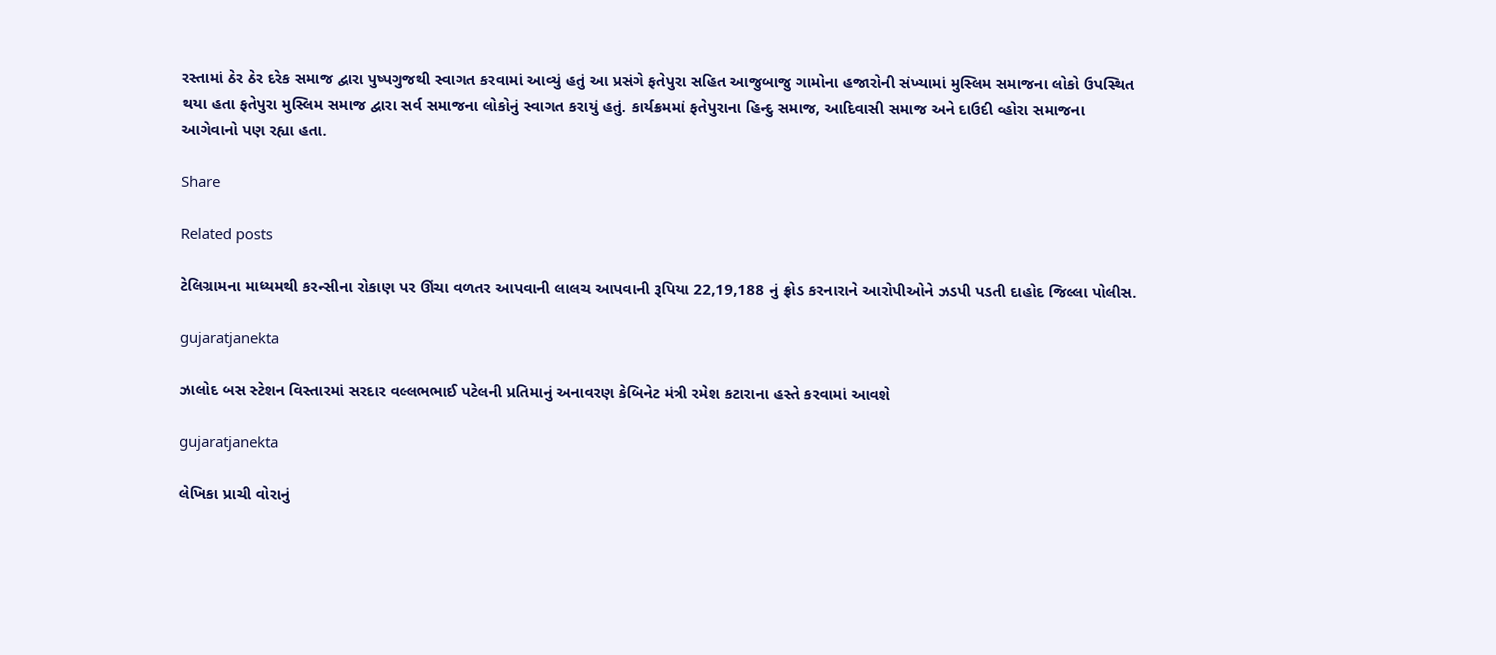રસ્તામાં ઠેર ઠેર દરેક સમાજ દ્વારા પુષ્પગુજથી સ્વાગત કરવામાં આવ્યું હતું આ પ્રસંગે ફતેપુરા સહિત આજુબાજુ ગામોના હજારોની સંખ્યામાં મુસ્લિમ સમાજના લોકો ઉપસ્થિત થયા હતા ફતેપુરા મુસ્લિમ સમાજ દ્વારા સર્વ સમાજના લોકોનું સ્વાગત કરાયું હતું. કાર્યક્રમમાં ફતેપુરાના હિન્દુ સમાજ, આદિવાસી સમાજ અને દાઉદી વ્હોરા સમાજના આગેવાનો પણ રહ્યા હતા.

Share

Related posts

ટેલિગ્રામના માધ્યમથી કરન્સીના રોકાણ પર ઊંચા વળતર આપવાની લાલચ આપવાની રૂપિયા 22,19,188 નું ફ્રોડ કરનારાને આરોપીઓને ઝડપી પડતી દાહોદ જિલ્લા પોલીસ.

gujaratjanekta

ઝાલોદ બસ સ્ટેશન વિસ્તારમાં સરદાર વલ્લભભાઈ પટેલની પ્રતિમાનું અનાવરણ કેબિનેટ મંત્રી રમેશ કટારાના હસ્તે કરવામાં આવશે

gujaratjanekta

લેખિકા પ્રાચી વોરાનું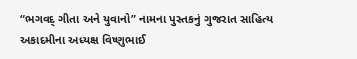“ભગવદ્ ગીતા અને યુવાનો” નામના પુસ્તકનું ગુજરાત સાહિત્ય અકાદમીના અધ્યક્ષ વિષ્ણુભાઈ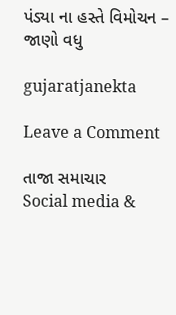પંડ્યા ના હસ્તે વિમોચન – જાણો વધુ

gujaratjanekta

Leave a Comment

તાજા સમાચાર
Social media &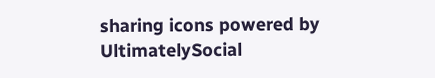sharing icons powered by UltimatelySocial